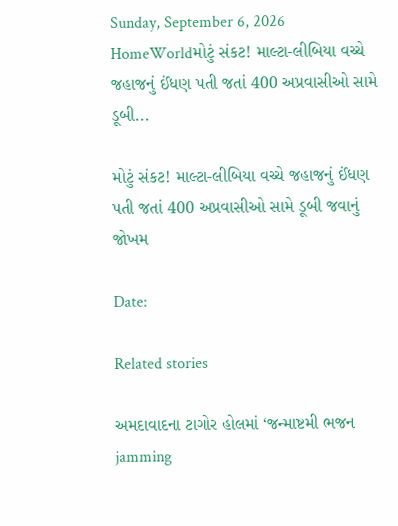Sunday, September 6, 2026
HomeWorldમોટું સંકટ! માલ્ટા-લીબિયા વચ્ચે જહાજનું ઈંધણ પતી જતાં 400 અપ્રવાસીઓ સામે ડૂબી...

મોટું સંકટ! માલ્ટા-લીબિયા વચ્ચે જહાજનું ઈંધણ પતી જતાં 400 અપ્રવાસીઓ સામે ડૂબી જવાનું જોખમ

Date:

Related stories

અમદાવાદના ટાગોર હોલમાં ‘જન્માષ્ટમી ભજન jamming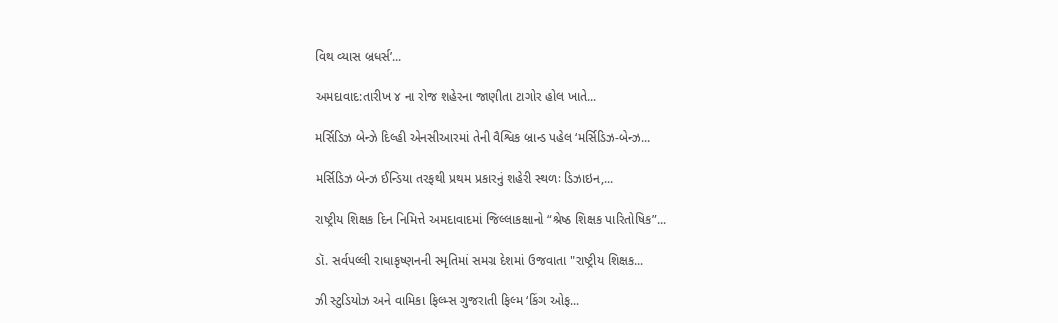વિથ વ્યાસ બ્રધર્સ’...

અમદાવાદ:તારીખ ૪ ના રોજ શહેરના જાણીતા ટાગોર હોલ ખાતે...

મર્સિડિઝ બેન્ઝે દિલ્હી એનસીઆરમાં તેની વૈશ્વિક બ્રાન્ડ પહેલ ‘મર્સિડિઝ-બેન્ઝ...

મર્સિડિઝ બેન્ઝ ઈન્ડિયા તરફથી પ્રથમ પ્રકારનું શહેરી સ્થળઃ ડિઝાઇન,...

રાષ્ટ્રીય શિક્ષક દિન નિમિત્તે અમદાવાદમાં જિલ્લાકક્ષાનો “શ્રેષ્ઠ શિક્ષક પારિતોષિક”...

ડૉ. સર્વપલ્લી રાધાકૃષ્ણનની સ્મૃતિમાં સમગ્ર દેશમાં ઉજવાતા "રાષ્ટ્રીય શિક્ષક...

ઝી સ્ટુડિયોઝ અને વામિકા ફિલ્મ્સ ગુજરાતી ફિલ્મ ‘કિંગ ઓફ...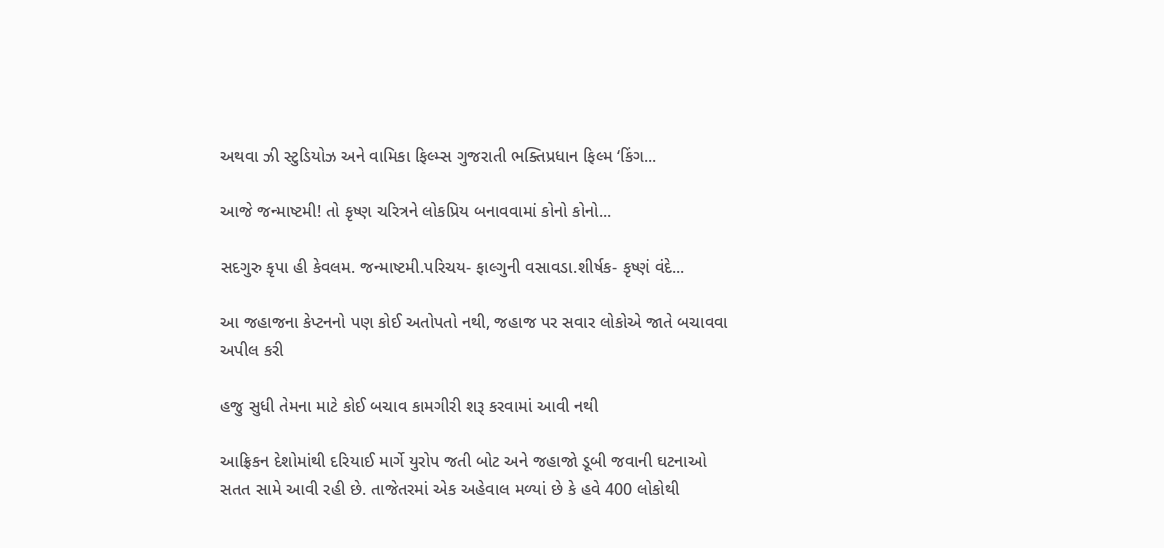અથવા ઝી સ્ટુડિયોઝ અને વામિકા ફિલ્મ્સ ગુજરાતી ભક્તિપ્રધાન ફિલ્મ ‘કિંગ...

આજે જન્માષ્ટમી! તો કૃષ્ણ ચરિત્રને લોકપ્રિય બનાવવામાં કોનો કોનો...

સદગુરુ કૃપા હી કેવલમ. જન્માષ્ટમી.પરિચય- ફાલ્ગુની વસાવડા.શીર્ષક- કૃષ્ણં વંદે...

આ જહાજના કેપ્ટનનો પણ કોઈ અતોપતો નથી, જહાજ પર સવાર લોકોએ જાતે બચાવવા અપીલ કરી

હજુ સુધી તેમના માટે કોઈ બચાવ કામગીરી શરૂ કરવામાં આવી નથી

આફ્રિકન દેશોમાંથી દરિયાઈ માર્ગે યુરોપ જતી બોટ અને જહાજો ડૂબી જવાની ઘટનાઓ સતત સામે આવી રહી છે. તાજેતરમાં એક અહેવાલ મળ્યાં છે કે હવે 400 લોકોથી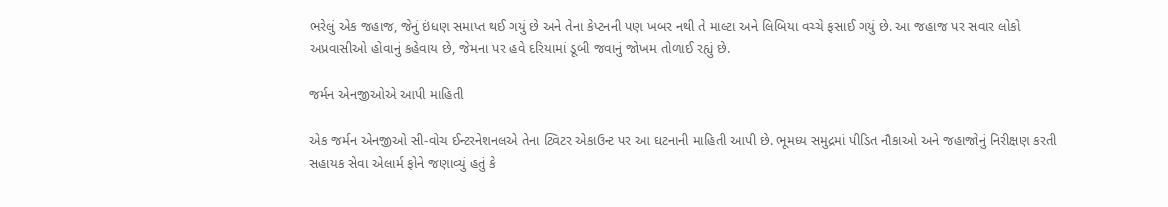ભરેલું એક જહાજ, જેનું ઇંધણ સમાપ્ત થઈ ગયું છે અને તેના કેપ્ટનની પણ ખબર નથી તે માલ્ટા અને લિબિયા વચ્ચે ફસાઈ ગયું છે. આ જહાજ પર સવાર લોકો અપ્રવાસીઓ હોવાનું કહેવાય છે, જેમના પર હવે દરિયામાં ડૂબી જવાનું જોખમ તોળાઈ રહ્યું છે.

જર્મન એનજીઓએ આપી માહિતી

એક જર્મન એનજીઓ સી-વોચ ઈન્ટરનેશનલએ તેના ટ્વિટર એકાઉન્ટ પર આ ઘટનાની માહિતી આપી છે. ભૂમધ્ય સમુદ્રમાં પીડિત નૌકાઓ અને જહાજોનું નિરીક્ષણ કરતી સહાયક સેવા એલાર્મ ફોને જણાવ્યું હતું કે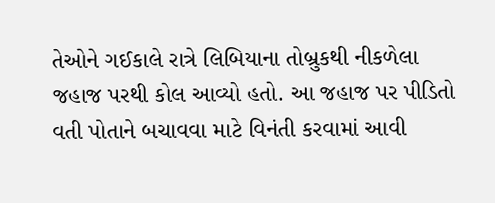તેઓને ગઈકાલે રાત્રે લિબિયાના તોબ્રુકથી નીકળેલા જહાજ પરથી કોલ આવ્યો હતો. આ જહાજ પર પીડિતો વતી પોતાને બચાવવા માટે વિનંતી કરવામાં આવી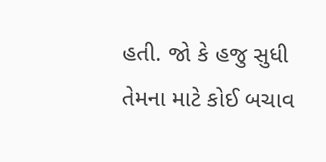હતી. જો કે હજુ સુધી તેમના માટે કોઈ બચાવ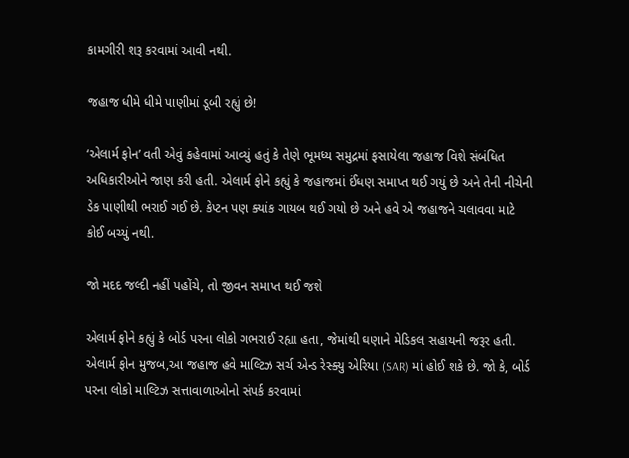કામગીરી શરૂ કરવામાં આવી નથી.

જહાજ ધીમે ધીમે પાણીમાં ડૂબી રહ્યું છે!

‘એલાર્મ ફોન’ વતી એવું કહેવામાં આવ્યું હતું કે તેણે ભૂમધ્ય સમુદ્રમાં ફસાયેલા જહાજ વિશે સંબંધિત અધિકારીઓને જાણ કરી હતી. એલાર્મ ફોને કહ્યું કે જહાજમાં ઈંધણ સમાપ્ત થઈ ગયું છે અને તેની નીચેની ડેક પાણીથી ભરાઈ ગઈ છે. કેપ્ટન પણ ક્યાંક ગાયબ થઈ ગયો છે અને હવે એ જહાજને ચલાવવા માટે કોઈ બચ્યું નથી.

જો મદદ જલ્દી નહીં પહોંચે, તો જીવન સમાપ્ત થઈ જશે

એલાર્મ ફોને કહ્યું કે બોર્ડ પરના લોકો ગભરાઈ રહ્યા હતા, જેમાંથી ઘણાને મેડિકલ સહાયની જરૂર હતી. એલાર્મ ફોન મુજબ,આ જહાજ હવે માલ્ટિઝ સર્ચ એન્ડ રેસ્ક્યુ એરિયા (SAR) માં હોઈ શકે છે. જો કે, બોર્ડ પરના લોકો માલ્ટિઝ સત્તાવાળાઓનો સંપર્ક કરવામાં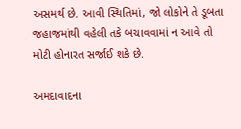અસમર્થ છે. આવી સ્થિતિમાં, જો લોકોને તે ડૂબતા જહાજમાંથી વહેલી તકે બચાવવામાં ન આવે તો મોટી હોનારત સર્જાઈ શકે છે.

અમદાવાદના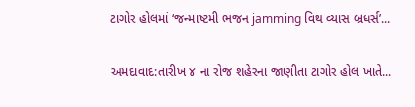ટાગોર હોલમાં ‘જન્માષ્ટમી ભજન jamming વિથ વ્યાસ બ્રધર્સ’...

અમદાવાદ:તારીખ ૪ ના રોજ શહેરના જાણીતા ટાગોર હોલ ખાતે...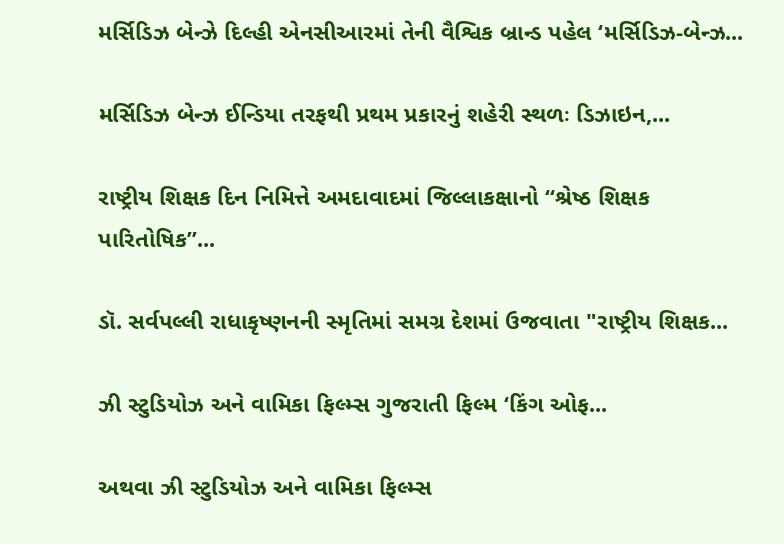મર્સિડિઝ બેન્ઝે દિલ્હી એનસીઆરમાં તેની વૈશ્વિક બ્રાન્ડ પહેલ ‘મર્સિડિઝ-બેન્ઝ...

મર્સિડિઝ બેન્ઝ ઈન્ડિયા તરફથી પ્રથમ પ્રકારનું શહેરી સ્થળઃ ડિઝાઇન,...

રાષ્ટ્રીય શિક્ષક દિન નિમિત્તે અમદાવાદમાં જિલ્લાકક્ષાનો “શ્રેષ્ઠ શિક્ષક પારિતોષિક”...

ડૉ. સર્વપલ્લી રાધાકૃષ્ણનની સ્મૃતિમાં સમગ્ર દેશમાં ઉજવાતા "રાષ્ટ્રીય શિક્ષક...

ઝી સ્ટુડિયોઝ અને વામિકા ફિલ્મ્સ ગુજરાતી ફિલ્મ ‘કિંગ ઓફ...

અથવા ઝી સ્ટુડિયોઝ અને વામિકા ફિલ્મ્સ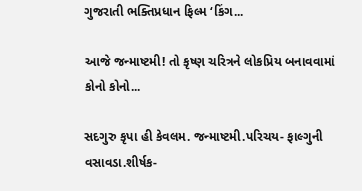ગુજરાતી ભક્તિપ્રધાન ફિલ્મ ‘કિંગ...

આજે જન્માષ્ટમી! તો કૃષ્ણ ચરિત્રને લોકપ્રિય બનાવવામાં કોનો કોનો...

સદગુરુ કૃપા હી કેવલમ. જન્માષ્ટમી.પરિચય- ફાલ્ગુની વસાવડા.શીર્ષક-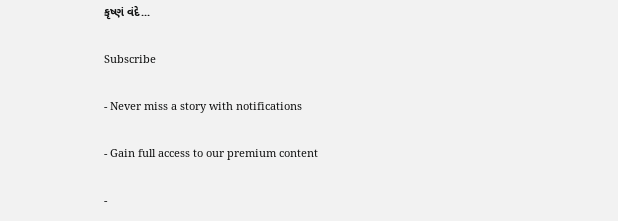કૃષ્ણં વંદે...

Subscribe

- Never miss a story with notifications

- Gain full access to our premium content

-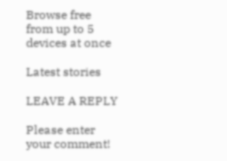Browse free from up to 5 devices at once

Latest stories

LEAVE A REPLY

Please enter your comment!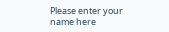Please enter your name here